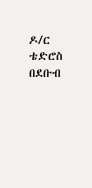ዶ/ር ቴድሮስ በደቡብ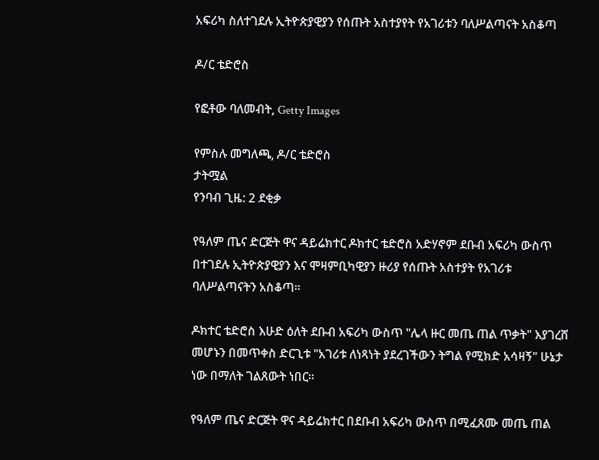አፍሪካ ስለተገደሉ ኢትዮጵያዊያን የሰጡት አስተያየት የአገሪቱን ባለሥልጣናት አስቆጣ

ዶ/ር ቴድሮስ

የፎቶው ባለመብት, Getty Images

የምስሉ መግለጫ, ዶ/ር ቴድሮስ
ታትሟል
የንባብ ጊዜ: 2 ደቂቃ

የዓለም ጤና ድርጅት ዋና ዳይሬክተር ዶክተር ቴድሮስ አድሃኖም ደቡብ አፍሪካ ውስጥ በተገደሉ ኢትዮጵያዊያን እና ሞዛምቢካዊያን ዙሪያ የሰጡት አስተያት የአገሪቱ ባለሥልጣናትን አስቆጣ።

ዶክተር ቴድሮስ እሁድ ዕለት ደቡብ አፍሪካ ውስጥ "ሌላ ዙር መጤ ጠል ጥቃት" እያገረሸ መሆኑን በመጥቀስ ድርጊቱ "አገሪቱ ለነጻነት ያደረገችውን ትግል የሚክድ አሳዛኝ" ሁኔታ ነው በማለት ገልጸውት ነበር።

የዓለም ጤና ድርጅት ዋና ዳይሬክተር በደቡብ አፍሪካ ውስጥ በሚፈጸሙ መጤ ጠል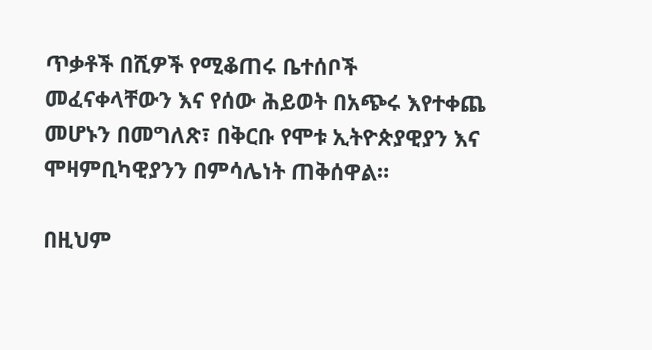ጥቃቶች በሺዎች የሚቆጠሩ ቤተሰቦች መፈናቀላቸውን እና የሰው ሕይወት በአጭሩ እየተቀጨ መሆኑን በመግለጽ፣ በቅርቡ የሞቱ ኢትዮጵያዊያን እና ሞዛምቢካዊያንን በምሳሌነት ጠቅሰዋል።

በዚህም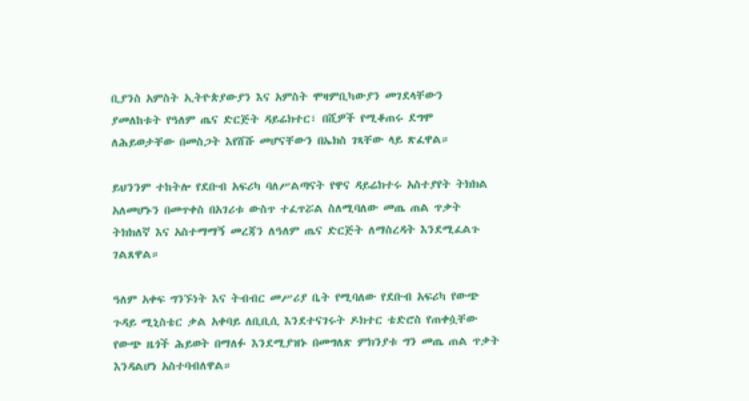ቢያንስ አምስት ኢትዮጵያውያን እና አምስት ሞዛምቢካውያን መገደላቸውን ያመለከቱት የዓለም ጤና ድርጅት ዳይሬክተር፣ በሺዎች የሚቆጠሩ ደግሞ ለሕይወታቸው በመስጋት እየሸሹ መሆናቸውን በኤክስ ገጻቸው ላይ ጽፈዋል።

ይህንንም ተከትሎ የደቡብ አፍሪካ ባለሥልጣናት የዋና ዳይሬክተሩ አስተያየት ትክክል አለመሆኑን በመጥቀስ በአገሪቱ ውስጥ ተፈጥሯል ስለሚባለው መጤ ጠል ጥቃት ትክክለኛ እና አስተማማኝ መረጃን ለዓለም ጤና ድርጅት ለማስረዳት እንደሚፈልጉ ገልጸዋል።

ዓለም አቀፍ ግንኙነት እና ትብብር መሥሪያ ቤት የሚባለው የደቡብ አፍሪካ የውጭ ጉዳይ ሚኒስቴር ቃል አቀባይ ለቢቢሲ እንደተናገሩት ዶክተር ቴድሮስ የጠቀሷቸው የውጭ ዜጎች ሕይወት በማለፉ እንደሚያዝኑ በመግለጽ ምክንያቱ ግን መጤ ጠል ጥቃት እንዳልሆነ አስተባብለዋል።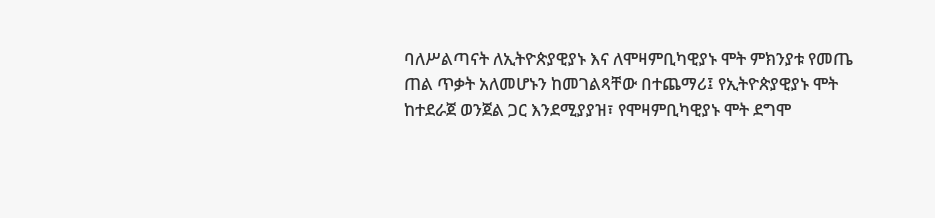ባለሥልጣናት ለኢትዮጵያዊያኑ እና ለሞዛምቢካዊያኑ ሞት ምክንያቱ የመጤ ጠል ጥቃት አለመሆኑን ከመገልጻቸው በተጨማሪ፤ የኢትዮጵያዊያኑ ሞት ከተደራጀ ወንጀል ጋር እንደሚያያዝ፣ የሞዛምቢካዊያኑ ሞት ደግሞ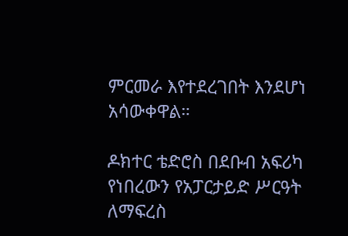ምርመራ እየተደረገበት እንደሆነ አሳውቀዋል።

ዶክተር ቴድሮስ በደቡብ አፍሪካ የነበረውን የአፓርታይድ ሥርዓት ለማፍረስ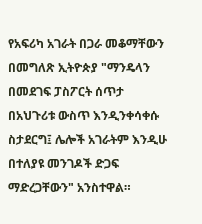የአፍሪካ አገራት በጋራ መቆማቸውን በመግለጽ ኢትዮጵያ "ማንዴላን በመደገፍ ፓስፖርት ሰጥታ በአህጉሪቱ ውስጥ እንዲንቀሳቀሱ ስታደርግ፤ ሌሎች አገራትም እንዲሁ በተለያዩ መንገዶች ድጋፍ ማድረጋቸውን" አንስተዋል።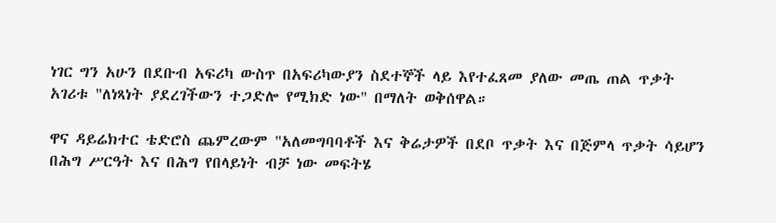ነገር ግን አሁን በደቡብ አፍሪካ ውስጥ በአፍሪካውያን ስደተኞች ላይ እየተፈጸመ ያለው መጤ ጠል ጥቃት አገሪቱ "ለነጻነት ያደረገችውን ተጋድሎ የሚክድ ነው" በማለት ወቅሰዋል።

ዋና ዳይሬክተር ቴድሮስ ጨምረውም "አለመግባባቶች እና ቅሬታዎች በደቦ ጥቃት እና በጅምላ ጥቃት ሳይሆን በሕግ ሥርዓት እና በሕግ የበላይነት ብቻ ነው መፍትሄ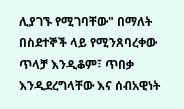ሊያገኙ የሚገባቸው" በማለት በስደተኞች ላይ የሚንጸባረቀው ጥላቻ እንዲቆም፣ ጥበቃ እንዲደረግላቸው እና ሰብአዊነት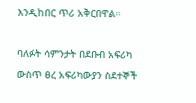እንዲከበር ጥሪ አቅርበዋል።

ባለፉት ሳምንታት በደቡብ አፍሪካ ውስጥ ፀረ አፍሪካውያን ስደተኞች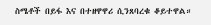ስሜቶች በይፋ እና በተዘዋዋሪ ሲንጸባረቁ ቆይተዋል።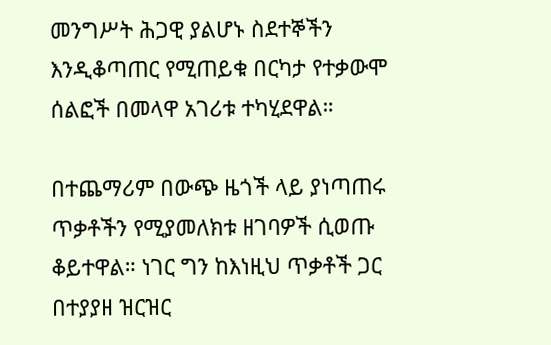መንግሥት ሕጋዊ ያልሆኑ ስደተኞችን እንዲቆጣጠር የሚጠይቁ በርካታ የተቃውሞ ሰልፎች በመላዋ አገሪቱ ተካሂደዋል።

በተጨማሪም በውጭ ዜጎች ላይ ያነጣጠሩ ጥቃቶችን የሚያመለክቱ ዘገባዎች ሲወጡ ቆይተዋል። ነገር ግን ከእነዚህ ጥቃቶች ጋር በተያያዘ ዝርዝር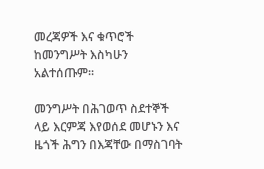መረጃዎች እና ቁጥሮች ከመንግሥት እስካሁን አልተሰጡም።

መንግሥት በሕገወጥ ስደተኞች ላይ እርምጃ እየወሰደ መሆኑን እና ዜጎች ሕግን በእጃቸው በማስገባት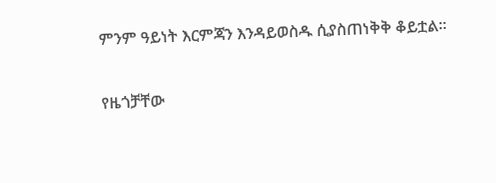ምንም ዓይነት እርምጃን እንዳይወስዱ ሲያስጠነቅቅ ቆይቷል።

የዜጎቻቸው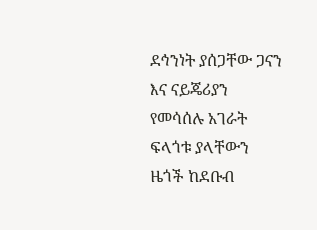ደኅንነት ያሰጋቸው ጋናን እና ናይጄሪያን የመሳሰሉ አገራት ፍላጎቱ ያላቸውን ዜጎች ከደቡብ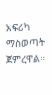አፍሪካ ማስወጣት ጀምረዋል።